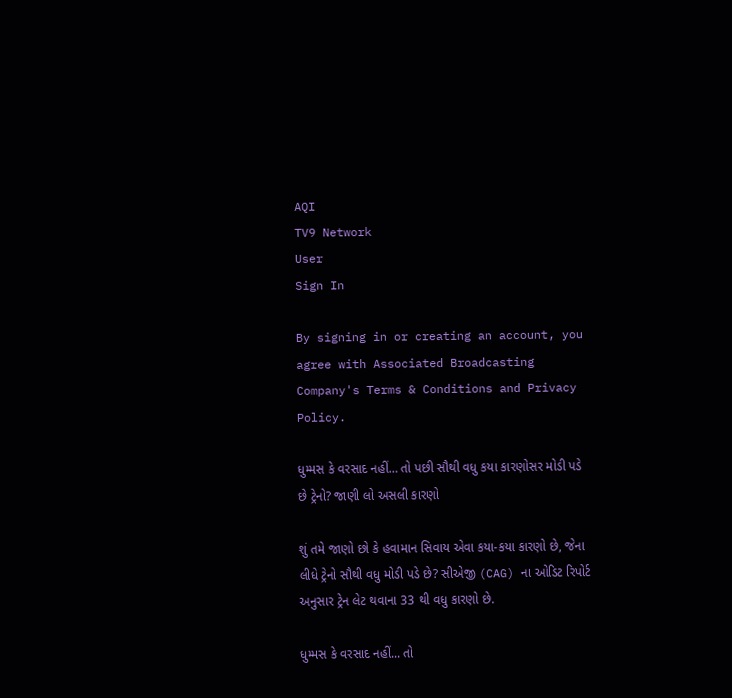AQI
TV9 Network
User
Sign In

By signing in or creating an account, you agree with Associated Broadcasting Company's Terms & Conditions and Privacy Policy.

ધુમ્મસ કે વરસાદ નહીં… તો પછી સૌથી વધુ કયા કારણોસર મોડી પડે છે ટ્રેનો? જાણી લો અસલી કારણો

શું તમે જાણો છો કે હવામાન સિવાય એવા કયા-કયા કારણો છે, જેના લીધે ટ્રેનો સૌથી વધુ મોડી પડે છે? સીએજી (CAG) ના ઓડિટ રિપોર્ટ અનુસાર ટ્રેન લેટ થવાના 33 થી વધુ કારણો છે.

ધુમ્મસ કે વરસાદ નહીં... તો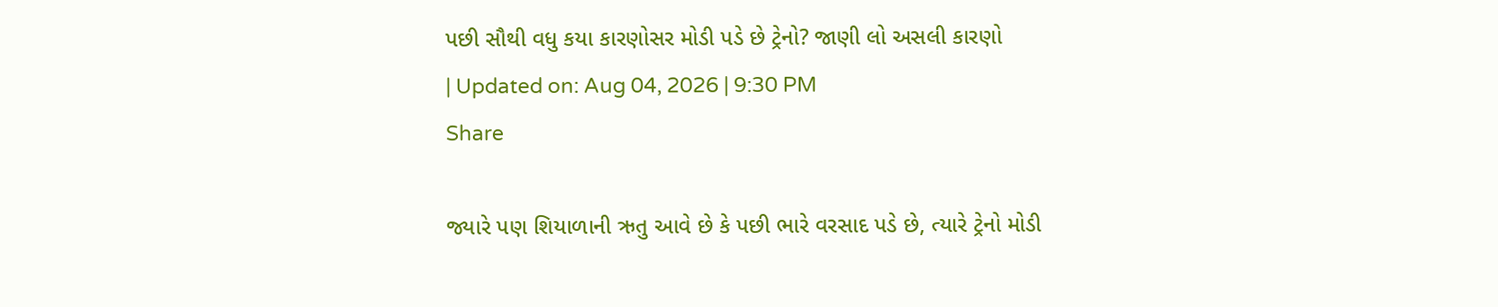પછી સૌથી વધુ કયા કારણોસર મોડી પડે છે ટ્રેનો? જાણી લો અસલી કારણો
| Updated on: Aug 04, 2026 | 9:30 PM
Share

જ્યારે પણ શિયાળાની ઋતુ આવે છે કે પછી ભારે વરસાદ પડે છે, ત્યારે ટ્રેનો મોડી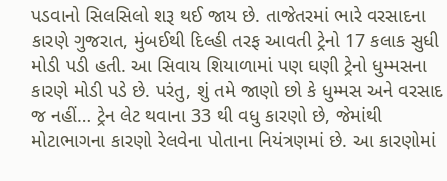પડવાનો સિલસિલો શરૂ થઈ જાય છે. તાજેતરમાં ભારે વરસાદના કારણે ગુજરાત, મુંબઈથી દિલ્હી તરફ આવતી ટ્રેનો 17 કલાક સુધી મોડી પડી હતી. આ સિવાય શિયાળામાં પણ ઘણી ટ્રેનો ધુમ્મસના કારણે મોડી પડે છે. પરંતુ, શું તમે જાણો છો કે ધુમ્મસ અને વરસાદ જ નહીં… ટ્રેન લેટ થવાના 33 થી વધુ કારણો છે, જેમાંથી મોટાભાગના કારણો રેલવેના પોતાના નિયંત્રણમાં છે. આ કારણોમાં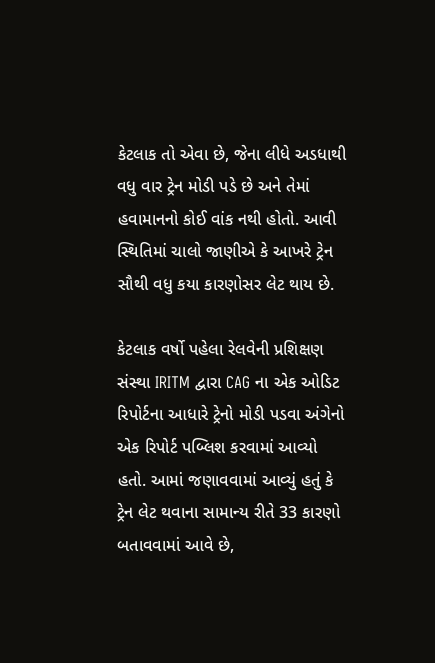કેટલાક તો એવા છે, જેના લીધે અડધાથી વધુ વાર ટ્રેન મોડી પડે છે અને તેમાં હવામાનનો કોઈ વાંક નથી હોતો. આવી સ્થિતિમાં ચાલો જાણીએ કે આખરે ટ્રેન સૌથી વધુ કયા કારણોસર લેટ થાય છે.

કેટલાક વર્ષો પહેલા રેલવેની પ્રશિક્ષણ સંસ્થા IRITM દ્વારા CAG ના એક ઓડિટ રિપોર્ટના આધારે ટ્રેનો મોડી પડવા અંગેનો એક રિપોર્ટ પબ્લિશ કરવામાં આવ્યો હતો. આમાં જણાવવામાં આવ્યું હતું કે ટ્રેન લેટ થવાના સામાન્ય રીતે 33 કારણો બતાવવામાં આવે છે,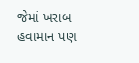જેમાં ખરાબ હવામાન પણ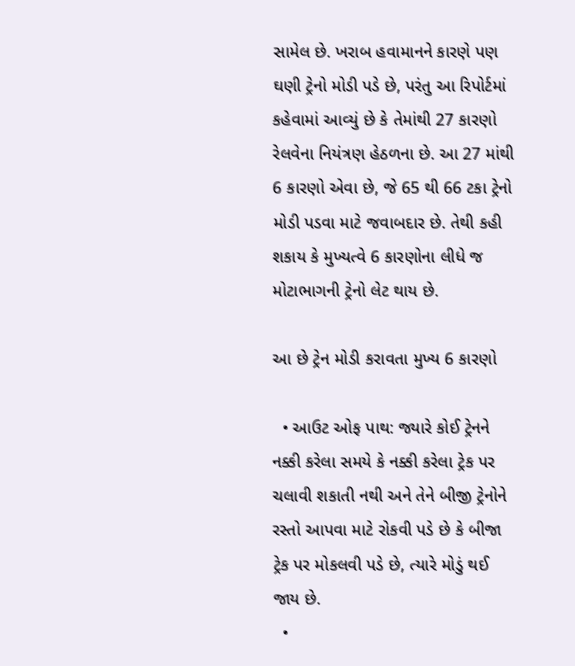સામેલ છે. ખરાબ હવામાનને કારણે પણ ઘણી ટ્રેનો મોડી પડે છે, પરંતુ આ રિપોર્ટમાં કહેવામાં આવ્યું છે કે તેમાંથી 27 કારણો રેલવેના નિયંત્રણ હેઠળના છે. આ 27 માંથી 6 કારણો એવા છે, જે 65 થી 66 ટકા ટ્રેનો મોડી પડવા માટે જવાબદાર છે. તેથી કહી શકાય કે મુખ્યત્વે 6 કારણોના લીધે જ મોટાભાગની ટ્રેનો લેટ થાય છે.

આ છે ટ્રેન મોડી કરાવતા મુખ્ય 6 કારણો

  • આઉટ ઓફ પાથ: જ્યારે કોઈ ટ્રેનને નક્કી કરેલા સમયે કે નક્કી કરેલા ટ્રેક પર ચલાવી શકાતી નથી અને તેને બીજી ટ્રેનોને રસ્તો આપવા માટે રોકવી પડે છે કે બીજા ટ્રેક પર મોકલવી પડે છે, ત્યારે મોડું થઈ જાય છે.
  •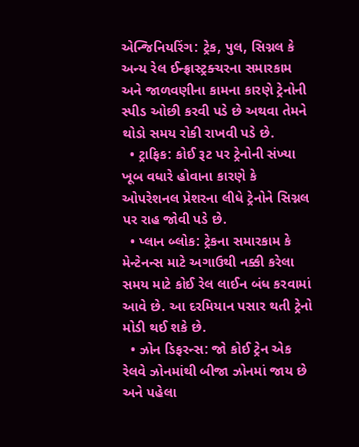એન્જિનિયરિંગ: ટ્રેક, પુલ, સિગ્નલ કે અન્ય રેલ ઈન્ફ્રાસ્ટ્રક્ચરના સમારકામ અને જાળવણીના કામના કારણે ટ્રેનોની સ્પીડ ઓછી કરવી પડે છે અથવા તેમને થોડો સમય રોકી રાખવી પડે છે.
  • ટ્રાફિક: કોઈ રૂટ પર ટ્રેનોની સંખ્યા ખૂબ વધારે હોવાના કારણે કે ઓપરેશનલ પ્રેશરના લીધે ટ્રેનોને સિગ્નલ પર રાહ જોવી પડે છે.
  • પ્લાન બ્લોક: ટ્રેકના સમારકામ કે મેન્ટેનન્સ માટે અગાઉથી નક્કી કરેલા સમય માટે કોઈ રેલ લાઈન બંધ કરવામાં આવે છે. આ દરમિયાન પસાર થતી ટ્રેનો મોડી થઈ શકે છે.
  • ઝોન ડિફરન્સ: જો કોઈ ટ્રેન એક રેલવે ઝોનમાંથી બીજા ઝોનમાં જાય છે અને પહેલા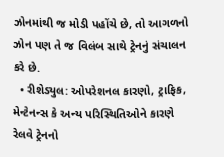ઝોનમાંથી જ મોડી પહોંચે છે, તો આગળનો ઝોન પણ તે જ વિલંબ સાથે ટ્રેનનું સંચાલન કરે છે.
  • રીશેડ્યુલ: ઓપરેશનલ કારણો, ટ્રાફિક, મેન્ટેનન્સ કે અન્ય પરિસ્થિતિઓને કારણે રેલવે ટ્રેનનો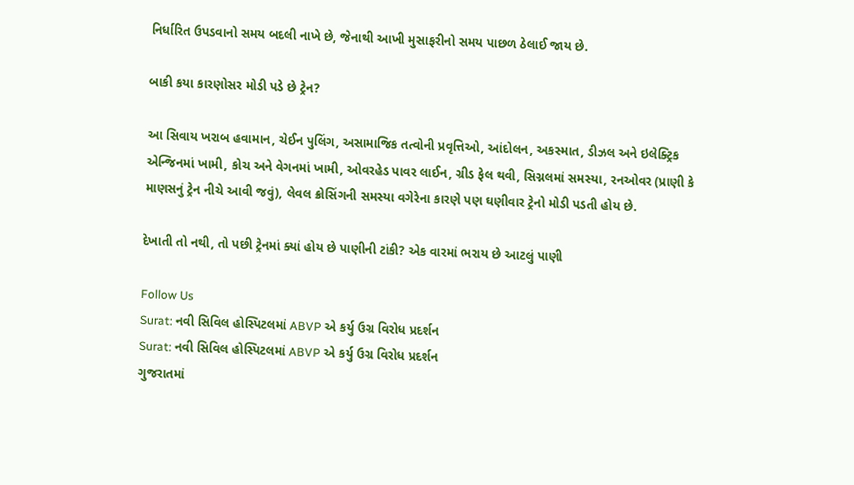નિર્ધારિત ઉપડવાનો સમય બદલી નાખે છે, જેનાથી આખી મુસાફરીનો સમય પાછળ ઠેલાઈ જાય છે.

બાકી કયા કારણોસર મોડી પડે છે ટ્રેન?

આ સિવાય ખરાબ હવામાન, ચેઈન પુલિંગ, અસામાજિક તત્વોની પ્રવૃત્તિઓ, આંદોલન, અકસ્માત, ડીઝલ અને ઇલેક્ટ્રિક એન્જિનમાં ખામી, કોચ અને વેગનમાં ખામી, ઓવરહેડ પાવર લાઈન, ગ્રીડ ફેલ થવી, સિગ્નલમાં સમસ્યા, રનઓવર (પ્રાણી કે માણસનું ટ્રેન નીચે આવી જવું), લેવલ ક્રોસિંગની સમસ્યા વગેરેના કારણે પણ ઘણીવાર ટ્રેનો મોડી પડતી હોય છે.

દેખાતી તો નથી, તો પછી ટ્રેનમાં ક્યાં હોય છે પાણીની ટાંકી? એક વારમાં ભરાય છે આટલું પાણી

Follow Us
Surat: નવી સિવિલ હોસ્પિટલમાં ABVP એ કર્યુ ઉગ્ર વિરોધ પ્રદર્શન
Surat: નવી સિવિલ હોસ્પિટલમાં ABVP એ કર્યુ ઉગ્ર વિરોધ પ્રદર્શન
ગુજરાતમાં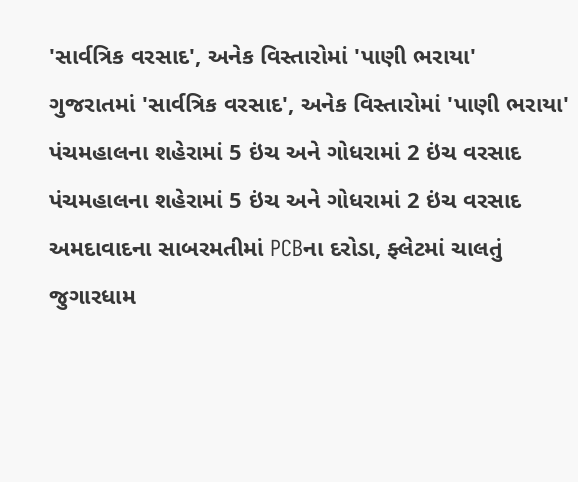'સાર્વત્રિક વરસાદ', અનેક વિસ્તારોમાં 'પાણી ભરાયા'
ગુજરાતમાં 'સાર્વત્રિક વરસાદ', અનેક વિસ્તારોમાં 'પાણી ભરાયા'
પંચમહાલના શહેરામાં 5 ઇંચ અને ગોધરામાં 2 ઇંચ વરસાદ
પંચમહાલના શહેરામાં 5 ઇંચ અને ગોધરામાં 2 ઇંચ વરસાદ
અમદાવાદના સાબરમતીમાં PCBના દરોડા, ફ્લેટમાં ચાલતું જુગારધામ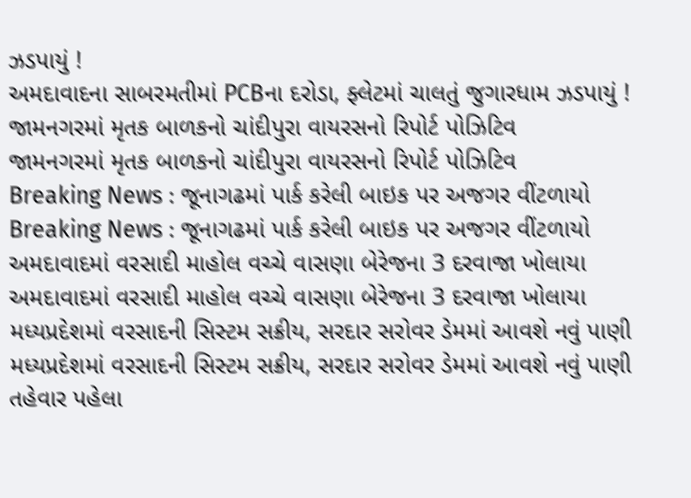ઝડપાયું !
અમદાવાદના સાબરમતીમાં PCBના દરોડા, ફ્લેટમાં ચાલતું જુગારધામ ઝડપાયું !
જામનગરમાં મૃતક બાળકનો ચાંદીપુરા વાયરસનો રિપોર્ટ પોઝિટિવ
જામનગરમાં મૃતક બાળકનો ચાંદીપુરા વાયરસનો રિપોર્ટ પોઝિટિવ
Breaking News : જૂનાગઢમાં પાર્ક કરેલી બાઇક પર અજગર વીંટળાયો
Breaking News : જૂનાગઢમાં પાર્ક કરેલી બાઇક પર અજગર વીંટળાયો
અમદાવાદમાં વરસાદી માહોલ વચ્ચે વાસણા બેરેજના 3 દરવાજા ખોલાયા
અમદાવાદમાં વરસાદી માહોલ વચ્ચે વાસણા બેરેજના 3 દરવાજા ખોલાયા
મધ્યપ્રદેશમાં વરસાદની સિસ્ટમ સક્રીય, સરદાર સરોવર ડેમમાં આવશે નવું પાણી
મધ્યપ્રદેશમાં વરસાદની સિસ્ટમ સક્રીય, સરદાર સરોવર ડેમમાં આવશે નવું પાણી
તહેવાર પહેલા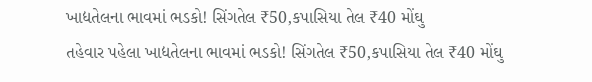ખાદ્યતેલના ભાવમાં ભડકો! સિંગતેલ ₹50,કપાસિયા તેલ ₹40 મોંઘુ
તહેવાર પહેલા ખાદ્યતેલના ભાવમાં ભડકો! સિંગતેલ ₹50,કપાસિયા તેલ ₹40 મોંઘુ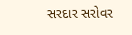સરદાર સરોવર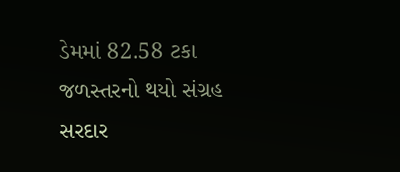ડેમમાં 82.58 ટકા જળસ્તરનો થયો સંગ્રહ
સરદાર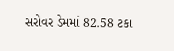સરોવર ડેમમાં 82.58 ટકા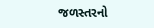જળસ્તરનો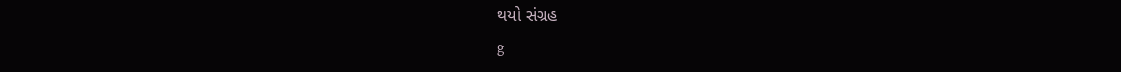થયો સંગ્રહ
g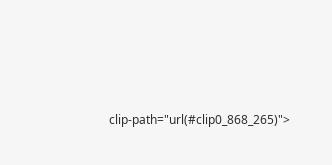clip-path="url(#clip0_868_265)">